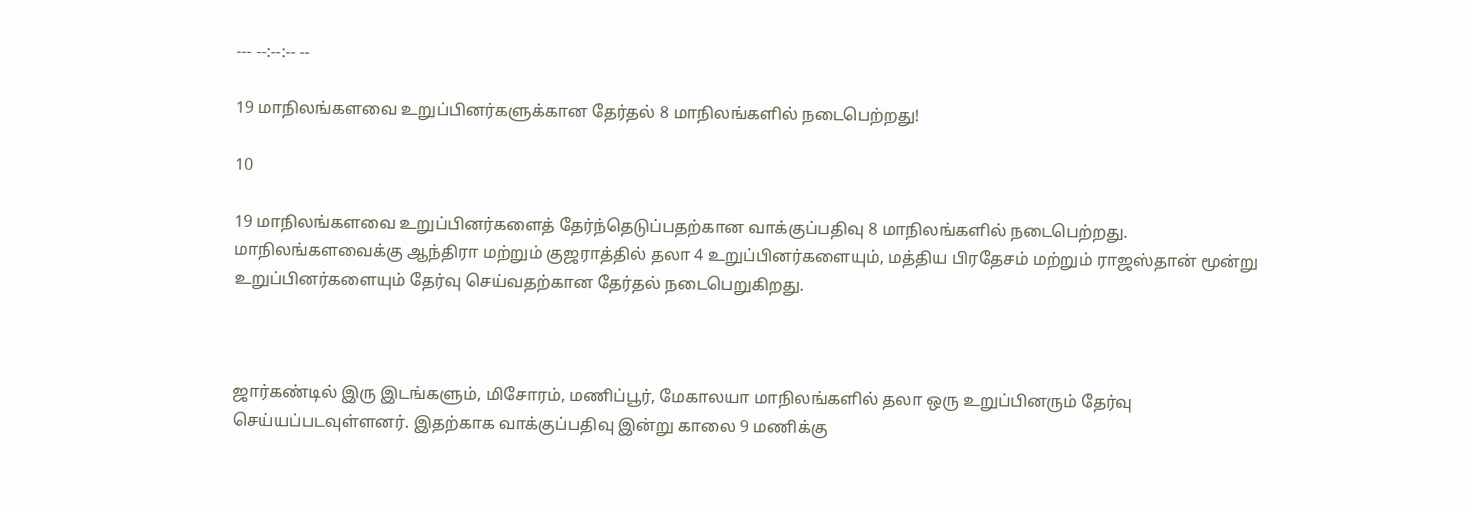--- --:--:-- --

19 மாநிலங்களவை உறுப்பினர்களுக்கான தேர்தல் 8 மாநிலங்களில் நடைபெற்றது!

10

19 மாநிலங்களவை உறுப்பினர்களைத் தேர்ந்தெடுப்பதற்கான வாக்குப்பதிவு 8 மாநிலங்களில் நடைபெற்றது. மாநிலங்களவைக்கு ஆந்திரா மற்றும் குஜராத்தில் தலா 4 உறுப்பினர்களையும், மத்திய பிரதேசம் மற்றும் ராஜஸ்தான் மூன்று உறுப்பினர்களையும் தேர்வு செய்வதற்கான தேர்தல் நடைபெறுகிறது.



ஜார்கண்டில் இரு இடங்களும், மிசோரம், மணிப்பூர், மேகாலயா மாநிலங்களில் தலா ஒரு உறுப்பினரும் தேர்வு செய்யப்படவுள்ளனர். இதற்காக வாக்குப்பதிவு இன்று காலை 9 மணிக்கு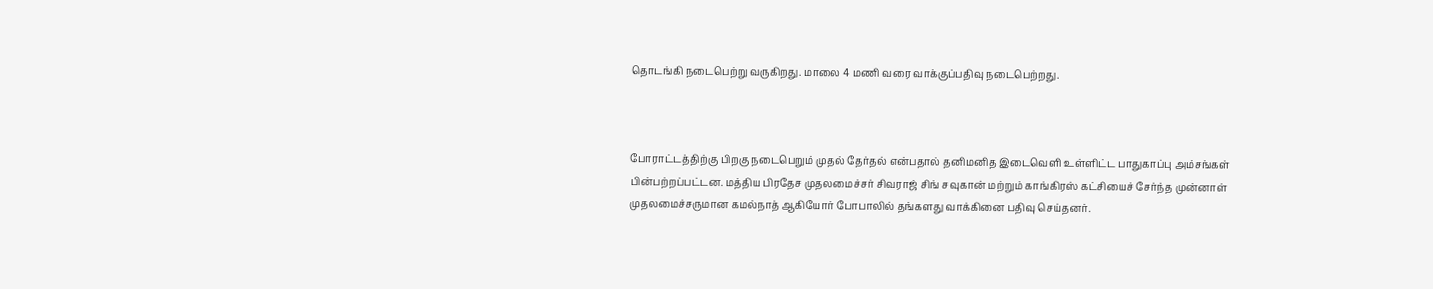தொடங்கி நடைபெற்று வருகிறது. மாலை 4 மணி வரை வாக்குப்பதிவு நடைபெற்றது.



போராட்டத்திற்கு பிறகு நடைபெறும் முதல் தேர்தல் என்பதால் தனிமனித இடைவெளி உள்ளிட்ட பாதுகாப்பு அம்சங்கள் பின்பற்றப்பட்டன. மத்திய பிரதேச முதலமைச்சர் சிவராஜ் சிங் சவுகான் மற்றும் காங்கிரஸ் கட்சியைச் சேர்ந்த முன்னாள் முதலமைச்சருமான கமல்நாத் ஆகியோர் போபாலில் தங்களது வாக்கினை பதிவு செய்தனர்.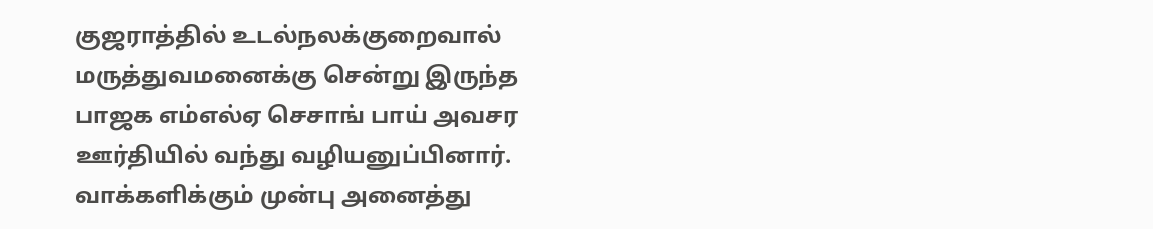குஜராத்தில் உடல்நலக்குறைவால் மருத்துவமனைக்கு சென்று இருந்த பாஜக எம்எல்ஏ செசாங் பாய் அவசர ஊர்தியில் வந்து வழியனுப்பினார். வாக்களிக்கும் முன்பு அனைத்து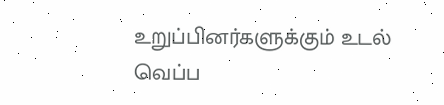உறுப்பினர்களுக்கும் உடல் வெப்ப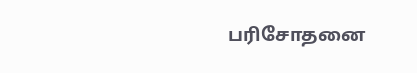பரிசோதனை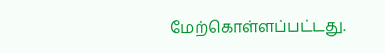மேற்கொள்ளப்பட்டது.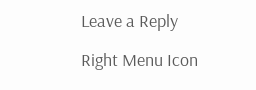Leave a Reply

Right Menu Icon